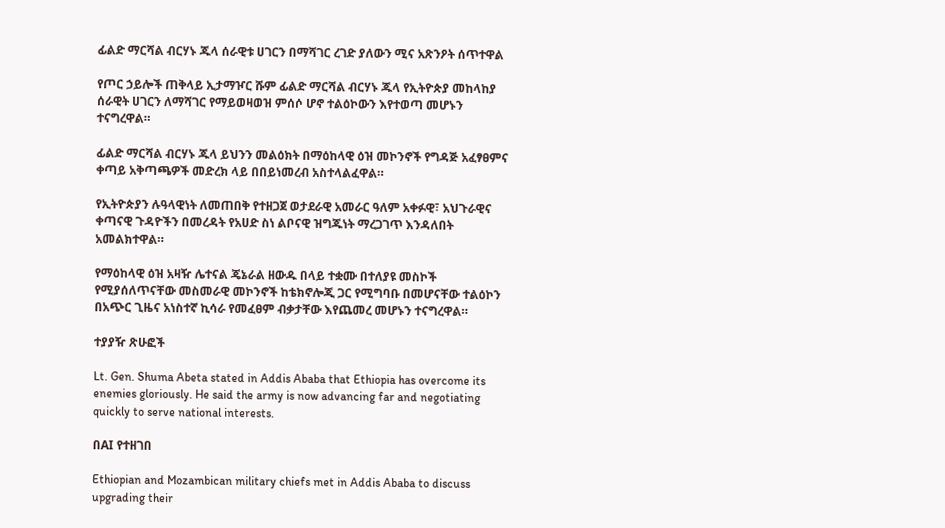ፊልድ ማርሻል ብርሃኑ ጁላ ሰራዊቱ ሀገርን በማሻገር ረገድ ያለውን ሚና አጽንዖት ሰጥተዋል

የጦር ኃይሎች ጠቅላይ ኢታማዦር ሹም ፊልድ ማርሻል ብርሃኑ ጁላ የኢትዮጵያ መከላከያ ሰራዊት ሀገርን ለማሻገር የማይወዛወዝ ምሰሶ ሆኖ ተልዕኮውን እየተወጣ መሆኑን ተናግረዋል።

ፊልድ ማርሻል ብርሃኑ ጁላ ይህንን መልዕክት በማዕከላዊ ዕዝ መኮንኖች የግዳጅ አፈፃፀምና ቀጣይ አቅጣጫዎች መድረክ ላይ በበይነመረብ አስተላልፈዋል።

የኢትዮጵያን ሉዓላዊነት ለመጠበቅ የተዘጋጀ ወታደራዊ አመራር ዓለም አቀፉዊ፣ አህጉራዊና ቀጣናዊ ጉዳዮችን በመረዳት የአሀድ ስነ ልቦናዊ ዝግጁነት ማረጋገጥ እንዳለበት አመልክተዋል።

የማዕከላዊ ዕዝ አዛዥ ሌተናል ጄኔራል ዘውዱ በላይ ተቋሙ በተለያዩ መስኮች የሚያሰለጥናቸው መስመራዊ መኮንኖች ከቴክኖሎጂ ጋር የሚግባቡ በመሆናቸው ተልዕኮን በአጭር ጊዜና አነስተኛ ኪሳራ የመፈፀም ብቃታቸው እየጨመረ መሆኑን ተናግረዋል።

ተያያዥ ጽሁፎች

Lt. Gen. Shuma Abeta stated in Addis Ababa that Ethiopia has overcome its enemies gloriously. He said the army is now advancing far and negotiating quickly to serve national interests.

በAI የተዘገበ

Ethiopian and Mozambican military chiefs met in Addis Ababa to discuss upgrading their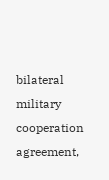bilateral military cooperation agreement,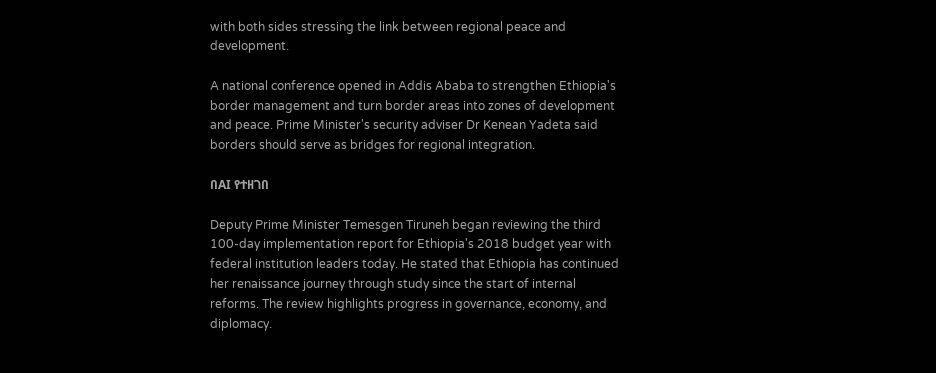with both sides stressing the link between regional peace and development.

A national conference opened in Addis Ababa to strengthen Ethiopia's border management and turn border areas into zones of development and peace. Prime Minister's security adviser Dr Kenean Yadeta said borders should serve as bridges for regional integration.

በAI የተዘገበ

Deputy Prime Minister Temesgen Tiruneh began reviewing the third 100-day implementation report for Ethiopia's 2018 budget year with federal institution leaders today. He stated that Ethiopia has continued her renaissance journey through study since the start of internal reforms. The review highlights progress in governance, economy, and diplomacy.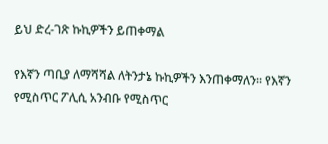ይህ ድረ-ገጽ ኩኪዎችን ይጠቀማል

የእኛን ጣቢያ ለማሻሻል ለትንታኔ ኩኪዎችን እንጠቀማለን። የእኛን የሚስጥር ፖሊሲ አንብቡ የሚስጥር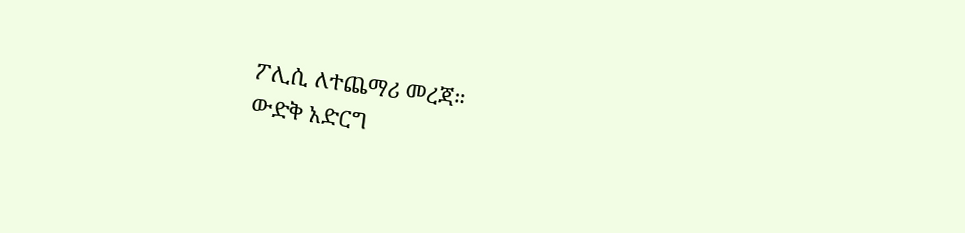ፖሊሲ ለተጨማሪ መረጃ።
ውድቅ አድርግ